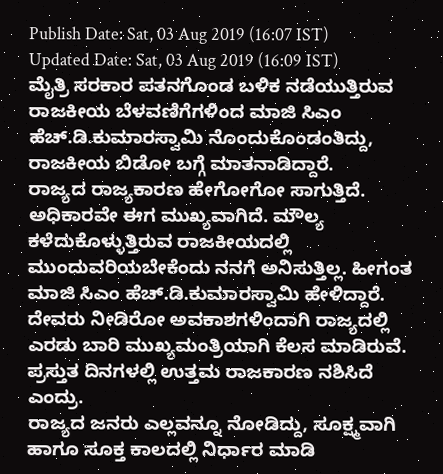Publish Date: Sat, 03 Aug 2019 (16:07 IST)
Updated Date: Sat, 03 Aug 2019 (16:09 IST)
ಮೈತ್ರಿ ಸರಕಾರ ಪತನಗೊಂಡ ಬಳಿಕ ನಡೆಯುತ್ತಿರುವ ರಾಜಕೀಯ ಬೆಳವಣಿಗೆಗಳಿಂದ ಮಾಜಿ ಸಿಎಂ ಹೆಚ್.ಡಿ.ಕುಮಾರಸ್ವಾಮಿ ನೊಂದುಕೊಂಡಂತಿದ್ದು, ರಾಜಕೀಯ ಬಿಡೋ ಬಗ್ಗೆ ಮಾತನಾಡಿದ್ದಾರೆ.
ರಾಜ್ಯದ ರಾಜ್ಯಕಾರಣ ಹೇಗೋಗೋ ಸಾಗುತ್ತಿದೆ. ಅಧಿಕಾರವೇ ಈಗ ಮುಖ್ಯವಾಗಿದೆ. ಮೌಲ್ಯ ಕಳೆದುಕೊಳ್ಳುತ್ತಿರುವ ರಾಜಕೀಯದಲ್ಲಿ ಮುಂದುವರಿಯಬೇಕೆಂದು ನನಗೆ ಅನಿಸುತ್ತಿಲ್ಲ. ಹೀಗಂತ ಮಾಜಿ ಸಿಎಂ ಹೆಚ್.ಡಿ.ಕುಮಾರಸ್ವಾಮಿ ಹೇಳಿದ್ದಾರೆ.
ದೇವರು ನೀಡಿರೋ ಅವಕಾಶಗಳಿಂದಾಗಿ ರಾಜ್ಯದಲ್ಲಿ ಎರಡು ಬಾರಿ ಮುಖ್ಯಮಂತ್ರಿಯಾಗಿ ಕೆಲಸ ಮಾಡಿರುವೆ. ಪ್ರಸ್ತುತ ದಿನಗಳಲ್ಲಿ ಉತ್ತಮ ರಾಜಕಾರಣ ನಶಿಸಿದೆ ಎಂದ್ರು.
ರಾಜ್ಯದ ಜನರು ಎಲ್ಲವನ್ನೂ ನೋಡಿದ್ದು, ಸೂಕ್ಷ್ಮವಾಗಿ ಹಾಗೂ ಸೂಕ್ತ ಕಾಲದಲ್ಲಿ ನಿರ್ಧಾರ ಮಾಡಿ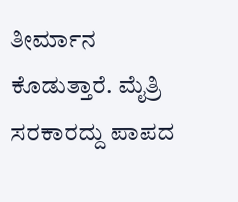ತೀರ್ಮಾನ ಕೊಡುತ್ತಾರೆ. ಮೈತ್ರಿ ಸರಕಾರದ್ದು ಪಾಪದ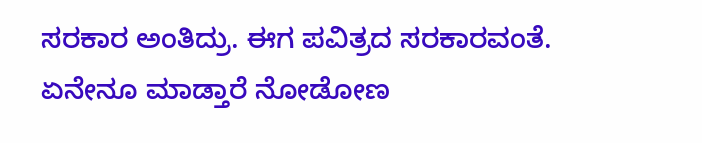ಸರಕಾರ ಅಂತಿದ್ರು. ಈಗ ಪವಿತ್ರದ ಸರಕಾರವಂತೆ. ಏನೇನೂ ಮಾಡ್ತಾರೆ ನೋಡೋಣ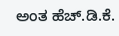ಅಂತ ಹೆಚ್.ಡಿ.ಕೆ.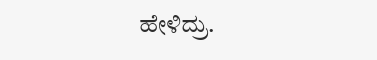ಹೇಳಿದ್ರು.